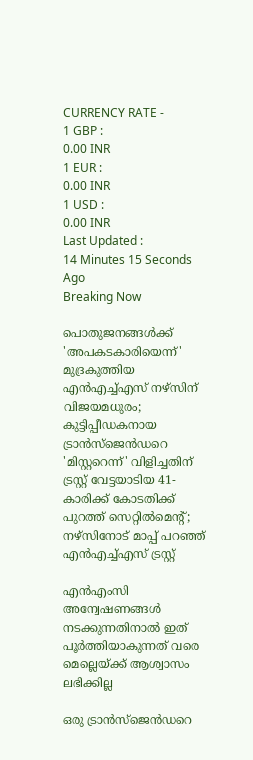CURRENCY RATE -
1 GBP :
0.00 INR
1 EUR :
0.00 INR
1 USD :
0.00 INR
Last Updated :
14 Minutes 15 Seconds Ago
Breaking Now

പൊതുജനങ്ങള്‍ക്ക് 'അപകടകാരിയെന്ന്' മുദ്രകുത്തിയ എന്‍എച്ച്എസ് നഴ്‌സിന് വിജയമധുരം; കുട്ടിപ്പീഡകനായ ട്രാന്‍സ്‌ജെന്‍ഡറെ 'മിസ്റ്ററെന്ന്' വിളിച്ചതിന് ട്രസ്റ്റ് വേട്ടയാടിയ 41-കാരിക്ക് കോടതിക്ക് പുറത്ത് സെറ്റില്‍മെന്റ്; നഴ്‌സിനോട് മാപ്പ് പറഞ്ഞ് എന്‍എച്ച്എസ് ട്രസ്റ്റ്

എന്‍എംസി അന്വേഷണങ്ങള്‍ നടക്കുന്നതിനാല്‍ ഇത് പൂര്‍ത്തിയാകുന്നത് വരെ മെല്ലെയ്ക്ക്‌ ആശ്വാസം ലഭിക്കില്ല

ഒരു ട്രാന്‍സ്‌ജെന്‍ഡറെ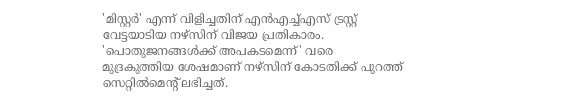'മിസ്റ്റര്‍' എന്ന് വിളിച്ചതിന് എന്‍എച്ച്എസ് ട്രസ്റ്റ് വേട്ടയാടിയ നഴ്‌സിന് വിജയ പ്രതികാരം. 'പൊതുജനങ്ങള്‍ക്ക് അപകടമെന്ന്' വരെ മുദ്രകുത്തിയ ശേഷമാണ് നഴ്‌സിന് കോടതിക്ക് പുറത്ത് സെറ്റില്‍മെന്റ് ലഭിച്ചത്.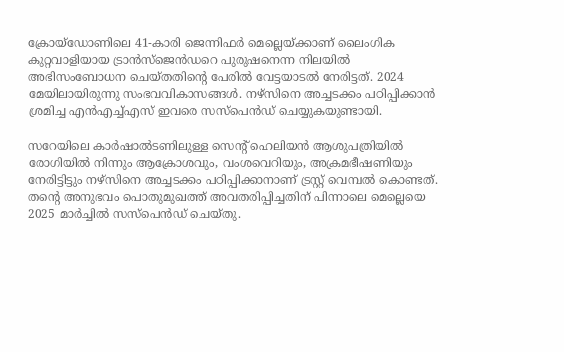ക്രോയ്‌ഡോണിലെ 41-കാരി ജെന്നിഫര്‍ മെല്ലെയ്ക്കാണ് ലൈംഗിക കുറ്റവാളിയായ ട്രാന്‍സ്‌ജെന്‍ഡറെ പുരുഷനെന്ന നിലയില്‍ അഭിസംബോധന ചെയ്തതിന്റെ പേരില്‍ വേട്ടയാടല്‍ നേരിട്ടത്. 2024 മേയിലായിരുന്നു സംഭവവികാസങ്ങള്‍. നഴ്‌സിനെ അച്ചടക്കം പഠിപ്പിക്കാന്‍ ശ്രമിച്ച എന്‍എച്ച്എസ് ഇവരെ സസ്‌പെന്‍ഡ് ചെയ്യുകയുണ്ടായി.

സറേയിലെ കാര്‍ഷാല്‍ടണിലുള്ള സെന്റ് ഹെലിയന്‍ ആശുപത്രിയില്‍ രോഗിയില്‍ നിന്നും ആക്രോശവും, വംശവെറിയും, അക്രമഭീഷണിയും നേരിട്ടിട്ടും നഴ്‌സിനെ അച്ചടക്കം പഠിപ്പിക്കാനാണ് ട്രസ്റ്റ് വെമ്പല്‍ കൊണ്ടത്. തന്റെ അനുഭവം പൊതുമുഖത്ത് അവതരിപ്പിച്ചതിന് പിന്നാലെ മെല്ലെയെ 2025 മാര്‍ച്ചില്‍ സസ്‌പെന്‍ഡ് ചെയ്തു.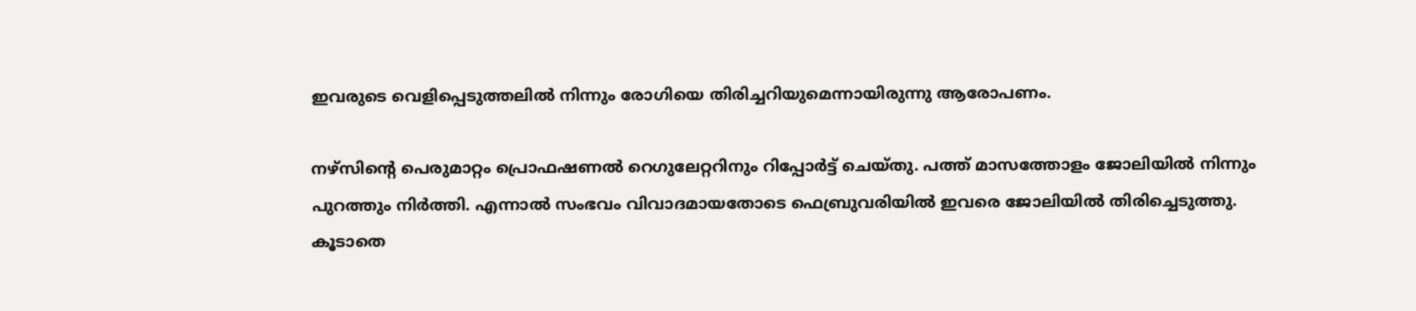ഇവരുടെ വെളിപ്പെടുത്തലില്‍ നിന്നും രോഗിയെ തിരിച്ചറിയുമെന്നായിരുന്നു ആരോപണം.

നഴ്‌സിന്റെ പെരുമാറ്റം പ്രൊഫഷണല്‍ റെഗുലേറ്ററിനും റിപ്പോര്‍ട്ട് ചെയ്തു. പത്ത് മാസത്തോളം ജോലിയില്‍ നിന്നും പുറത്തും നിര്‍ത്തി. എന്നാല്‍ സംഭവം വിവാദമായതോടെ ഫെബ്രുവരിയില്‍ ഇവരെ ജോലിയില്‍ തിരിച്ചെടുത്തു. കൂടാതെ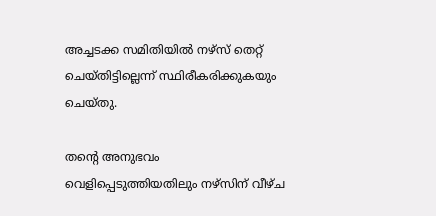അച്ചടക്ക സമിതിയില്‍ നഴ്‌സ് തെറ്റ് ചെയ്തിട്ടില്ലെന്ന് സ്ഥിരീകരിക്കുകയും ചെയ്തു.

തന്റെ അനുഭവം വെളിപ്പെടുത്തിയതിലും നഴ്‌സിന് വീഴ്ച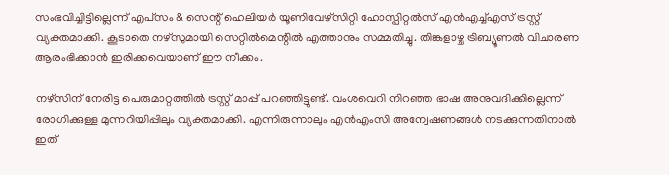സംഭവിച്ചിട്ടില്ലെന്ന് എപ്‌സം & സെന്റ് ഹെലിയര്‍ യൂണിവേഴ്‌സിറ്റി ഹോസ്പിറ്റല്‍സ് എന്‍എച്ച്എസ് ട്രസ്റ്റ് വ്യക്തമാക്കി. കൂടാതെ നഴ്‌സുമായി സെറ്റില്‍മെന്റില്‍ എത്താനും സമ്മതിച്ചു. തിങ്കളാഴ്ച ട്രിബ്യൂണല്‍ വിചാരണ ആരംഭിക്കാന്‍ ഇരിക്കവെയാണ് ഈ നീക്കം.

നഴ്‌സിന് നേരിട്ട പെരുമാറ്റത്തില്‍ ട്രസ്റ്റ് മാപ്പ് പറഞ്ഞിട്ടുണ്ട്. വംശവെറി നിറഞ്ഞ ഭാഷ അനുവദിക്കില്ലെന്ന് രോഗിക്കുള്ള മുന്നറിയിപ്പിലും വ്യക്തമാക്കി. എന്നിരുന്നാലും എന്‍എംസി അന്വേഷണങ്ങള്‍ നടക്കുന്നതിനാല്‍ ഇത്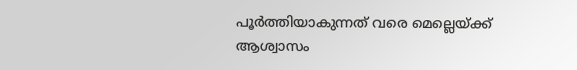പൂര്‍ത്തിയാകുന്നത് വരെ മെല്ലെയ്ക്ക്‌ ആശ്വാസം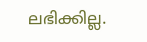ലഭിക്കില്ല.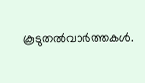കൂടുതല്‍വാര്‍ത്തകള്‍.